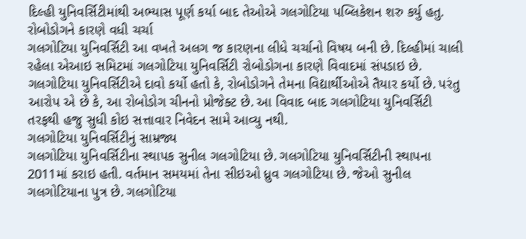દિલ્હી યુનિવર્સિટીમાંથી અભ્યાસ પૂર્ણ કર્યા બાદ તેઓએ ગલગોટિયા પબ્લિકેશન શરુ કર્યુ હતુ.
રોબોડોગને કારણે વધી ચર્ચા
ગલગોટિયા યુનિવર્સિટી આ વખતે અલગ જ કારણના લીધે ચર્ચાનો વિષય બની છે. દિલ્હીમાં ચાલી રહેલા એઆઇ સમિટમાં ગલગોટિયા યુનિવર્સિટી રોબોડોગના કારણે વિવાદમાં સંપડાઇ છે. ગલગોટિયા યુનિવર્સિટીએ દાવો કર્યો હતો કે, રોબોડોગને તેમના વિદ્યાર્થીઓએ તૈયાર કર્યો છે. પરંતુ આરોપ એ છે કે, આ રોબોડોગ ચીનનો પ્રોજેક્ટ છે. આ વિવાદ બાદ ગલગોટિયા યુનિવર્સિટી તરફથી હજુ સુધી કોઇ સત્તાવાર નિવેદન સામે આવ્યુ નથી.
ગલગોટિયા યુનિવર્સિટીનું સામ્રજ્ય
ગલગોટિયા યુનિવર્સિટીના સ્થાપક સુનીલ ગલગોટિયા છે. ગલગોટિયા યુનિવર્સિટીની સ્થાપના 2011માં કરાઇ હતી. વર્તમાન સમયમાં તેના સીઇઓ ધ્રુવ ગલગોટિયા છે. જેઓ સુનીલ ગલગોટિયાના પુત્ર છે. ગલગોટિયા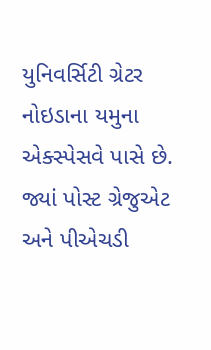યુનિવર્સિટી ગ્રેટર નોઇડાના યમુના એક્સ્પેસવે પાસે છે. જ્યાં પોસ્ટ ગ્રેજુએટ અને પીએચડી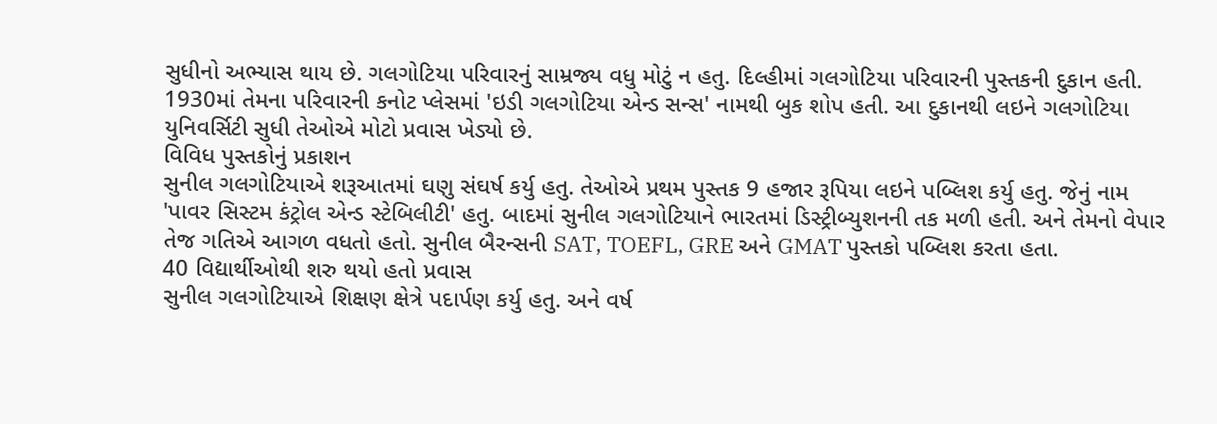સુધીનો અભ્યાસ થાય છે. ગલગોટિયા પરિવારનું સામ્રજ્ય વધુ મોટું ન હતુ. દિલ્હીમાં ગલગોટિયા પરિવારની પુસ્તકની દુકાન હતી. 1930માં તેમના પરિવારની કનોટ પ્લેસમાં 'ઇડી ગલગોટિયા એન્ડ સન્સ' નામથી બુક શોપ હતી. આ દુકાનથી લઇને ગલગોટિયા યુનિવર્સિટી સુધી તેઓએ મોટો પ્રવાસ ખેડ્યો છે.
વિવિધ પુસ્તકોનું પ્રકાશન
સુનીલ ગલગોટિયાએ શરૂઆતમાં ઘણુ સંઘર્ષ કર્યુ હતુ. તેઓએ પ્રથમ પુસ્તક 9 હજાર રૂપિયા લઇને પબ્લિશ કર્યુ હતુ. જેનું નામ 'પાવર સિસ્ટમ કંટ્રોલ એન્ડ સ્ટેબિલીટી' હતુ. બાદમાં સુનીલ ગલગોટિયાને ભારતમાં ડિસ્ટ્રીબ્યુશનની તક મળી હતી. અને તેમનો વેપાર તેજ ગતિએ આગળ વધતો હતો. સુનીલ બૈરન્સની SAT, TOEFL, GRE અને GMAT પુસ્તકો પબ્લિશ કરતા હતા.
40 વિદ્યાર્થીઓથી શરુ થયો હતો પ્રવાસ
સુનીલ ગલગોટિયાએ શિક્ષણ ક્ષેત્રે પદાર્પણ કર્યુ હતુ. અને વર્ષ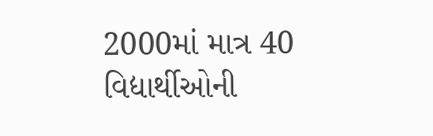2000માં માત્ર 40 વિદ્યાર્થીઓની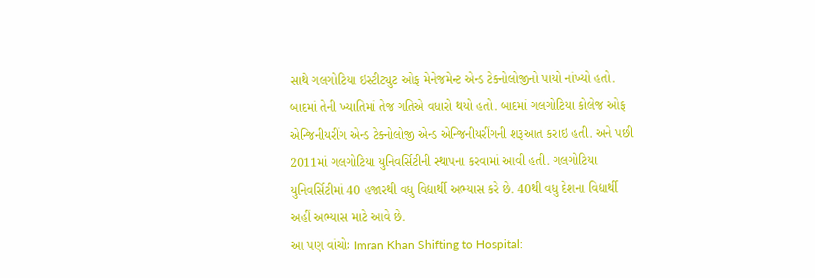સાથે ગલગોટિયા ઇસ્ટીટ્યુટ ઓફ મેનેજમેન્ટ એન્ડ ટેક્નોલોજીનો પાયો નાંખ્યો હતો. બાદમાં તેની ખ્યાતિમાં તેજ ગતિએ વધારો થયો હતો. બાદમાં ગલગોટિયા કોલેજ ઓફ એન્જિનીયરીંગ એન્ડ ટેક્નોલોજી એન્ડ એન્જિનીયરીંગની શરૂઆત કરાઇ હતી. અને પછી 2011માં ગલગોટિયા યુનિવર્સિટીની સ્થાપના કરવામાં આવી હતી. ગલગોટિયા યુનિવર્સિટીમાં 40 હજારથી વધુ વિદ્યાર્થી અભ્યાસ કરે છે. 40થી વધુ દેશના વિદ્યાર્થી અહીં અભ્યાસ માટે આવે છે.
આ પણ વાંચોઃ Imran Khan Shifting to Hospital: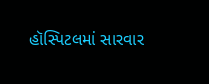હૉસ્પિટલમાં સારવાર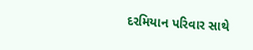દરમિયાન પરિવાર સાથે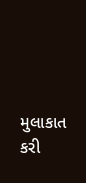મુલાકાત કરી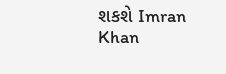શકશે Imran Khan